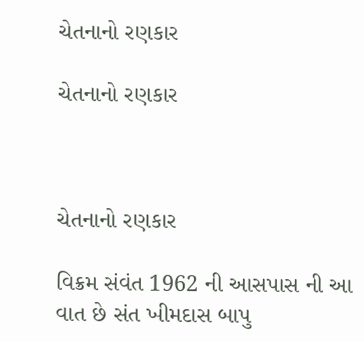ચેતનાનો રણકાર

ચેતનાનો રણકાર



ચેતનાનો રણકાર

વિક્રમ સંવંત 1962 ની આસપાસ ની આ વાત છે સંત ખીમદાસ બાપુ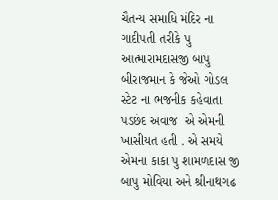ચૈતન્ય સમાધિ મંદિર ના ગાદીપતી તરીકે પુ આત્મારામદાસજી બાપુ બીરાજમાન કે જેઓ ગોડલ સ્ટેટ ના ભજનીક કહેવાતા પડછંદ અવાજ  એ એમની ખાસીયત હતી . એ સમયે એમના કાકા પુ શામળદાસ જી બાપુ મોવિયા અને શ્રીનાથગઢ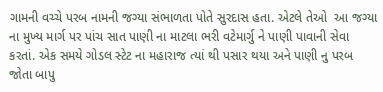ગામની વચ્ચે પરબ નામની જગ્યા સંભાળતા પોતે સુરદાસ હતા. એટલે તેઓ  આ જગ્યા ના મુખ્ય માર્ગ પર પાંચ સાત પાણી ના માટલા ભરી વટેમાર્ગુ ને પાણી પાવાની સેવા કરતાં. એક સમયે ગોડલ સ્ટેટ ના મહારાજ ત્યાં થી પસાર થયા અને પાણી નુ પરબ જોતા બાપુ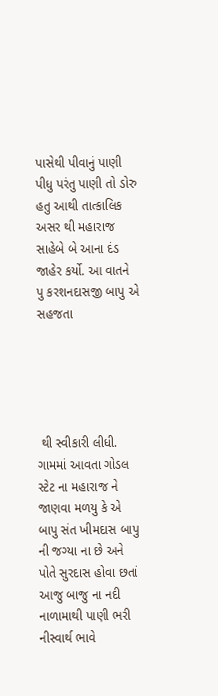પાસેથી પીવાનું પાણી પીધુ પરંતુ પાણી તો ડોરુ હતુ આથી તાત્કાલિક અસર થી મહારાજ સાહેબે બે આના દંડ જાહેર કર્યો. આ વાતને પુ કરશનદાસજી બાપુ એ સહજતા





 થી સ્વીકારી લીધી. ગામમાં આવતા ગોડલ સ્ટેટ ના મહારાજ ને જાણવા મળયુ કે એ બાપુ સંત ખીમદાસ બાપુ ની જગ્યા ના છે અને પોતે સુરદાસ હોવા છતાં આજુ બાજુ ના નદી નાળામાથી પાણી ભરી નીસ્વાર્થ ભાવે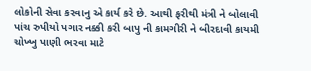લોકોની સેવા કરવાનુ એ કાર્ય કરે છે. આથી ફરીથી મંત્રી ને બોલાવી પાંચ રુપીયો પગાર નક્કી કરી બાપુ ની કામગીરી ને બીરદાવી કાયમી ચોખ્ખુ પાણી ભરવા માટે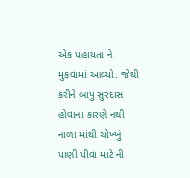એક પહાયતા ને મુકવામાં આવ્યો. જેથી કરીને બાપુ સુરદાસ હોવાના કારણે નથી નાળા માંથી ચોખ્ખું પાણી પીવા માટે ની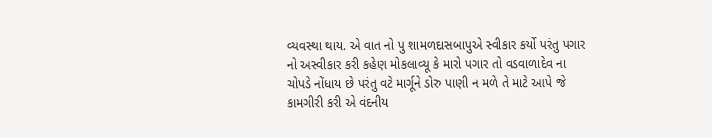વ્યવસ્થા થાય. એ વાત નો પુ શામળદાસબાપુએ સ્વીકાર કર્યો પરંતુ પગાર નો અસ્વીકાર કરી કહેણ મોકલાવ્યૂ કે મારો પગાર તો વડવાળાદેવ ના ચોપડે નોંધાય છે પરંતુ વટે માર્ગૂને ડોરુ પાણી ન મળે તે માટે આપે જે કામગીરી કરી એ વંદનીય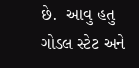છે.  આવુ હતુ ગોડલ સ્ટેટ અને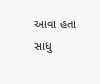આવા હતા સાધુ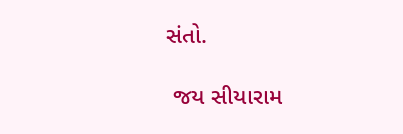સંતો.

 જય સીયારામ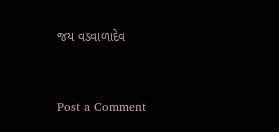જય વડવાળાદેવ


Post a Comment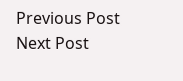Previous Post Next Post